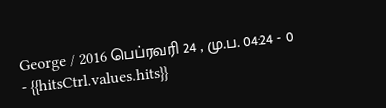George / 2016 பெப்ரவரி 24 , மு.ப. 04:24 - 0 - {{hitsCtrl.values.hits}}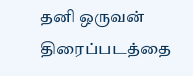தனி ஒருவன் திரைப்படத்தை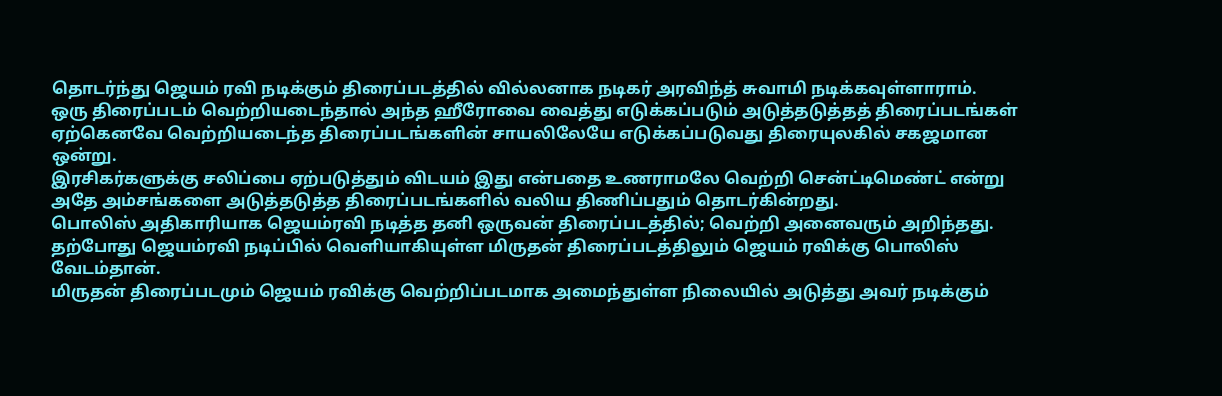தொடர்ந்து ஜெயம் ரவி நடிக்கும் திரைப்படத்தில் வில்லனாக நடிகர் அரவிந்த் சுவாமி நடிக்கவுள்ளாராம்.
ஒரு திரைப்படம் வெற்றியடைந்தால் அந்த ஹீரோவை வைத்து எடுக்கப்படும் அடுத்தடுத்தத் திரைப்படங்கள் ஏற்கெனவே வெற்றியடைந்த திரைப்படங்களின் சாயலிலேயே எடுக்கப்படுவது திரையுலகில் சகஜமான ஒன்று.
இரசிகர்களுக்கு சலிப்பை ஏற்படுத்தும் விடயம் இது என்பதை உணராமலே வெற்றி சென்ட்டிமெண்ட் என்று அதே அம்சங்களை அடுத்தடுத்த திரைப்படங்களில் வலிய திணிப்பதும் தொடர்கின்றது.
பொலிஸ் அதிகாரியாக ஜெயம்ரவி நடித்த தனி ஒருவன் திரைப்படத்தில்; வெற்றி அனைவரும் அறிந்தது. தற்போது ஜெயம்ரவி நடிப்பில் வெளியாகியுள்ள மிருதன் திரைப்படத்திலும் ஜெயம் ரவிக்கு பொலிஸ் வேடம்தான்.
மிருதன் திரைப்படமும் ஜெயம் ரவிக்கு வெற்றிப்படமாக அமைந்துள்ள நிலையில் அடுத்து அவர் நடிக்கும்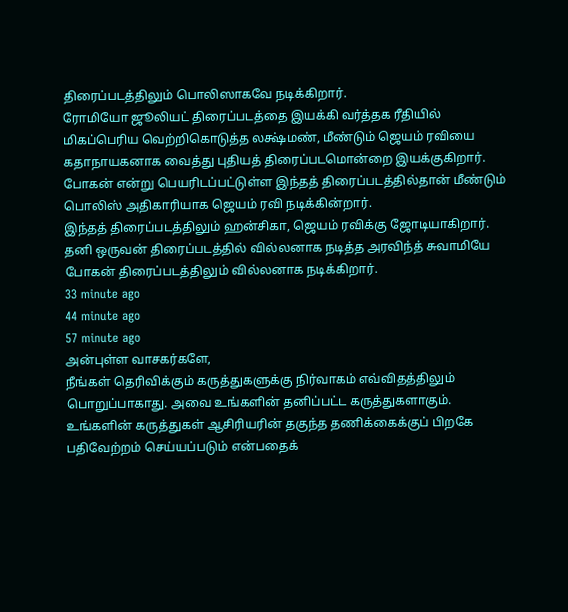திரைப்படத்திலும் பொலிஸாகவே நடிக்கிறார்.
ரோமியோ ஜூலியட் திரைப்படத்தை இயக்கி வர்த்தக ரீதியில் மிகப்பெரிய வெற்றிகொடுத்த லக்ஷ்மண், மீண்டும் ஜெயம் ரவியை கதாநாயகனாக வைத்து புதியத் திரைப்படமொன்றை இயக்குகிறார்.
போகன் என்று பெயரிடப்பட்டுள்ள இந்தத் திரைப்படத்தில்தான் மீண்டும் பொலிஸ் அதிகாரியாக ஜெயம் ரவி நடிக்கின்றார்.
இந்தத் திரைப்படத்திலும் ஹன்சிகா, ஜெயம் ரவிக்கு ஜோடியாகிறார். தனி ஒருவன் திரைப்படத்தில் வில்லனாக நடித்த அரவிந்த் சுவாமியே போகன் திரைப்படத்திலும் வில்லனாக நடிக்கிறார்.
33 minute ago
44 minute ago
57 minute ago
அன்புள்ள வாசகர்களே,
நீங்கள் தெரிவிக்கும் கருத்துகளுக்கு நிர்வாகம் எவ்விதத்திலும் பொறுப்பாகாது. அவை உங்களின் தனிப்பட்ட கருத்துகளாகும். உங்களின் கருத்துகள் ஆசிரியரின் தகுந்த தணிக்கைக்குப் பிறகே பதிவேற்றம் செய்யப்படும் என்பதைக்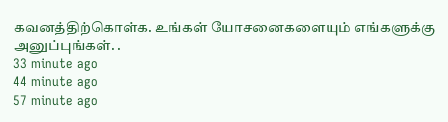கவனத்திற்கொள்க. உங்கள் யோசனைகளையும் எங்களுக்கு அனுப்புங்கள். .
33 minute ago
44 minute ago
57 minute ago